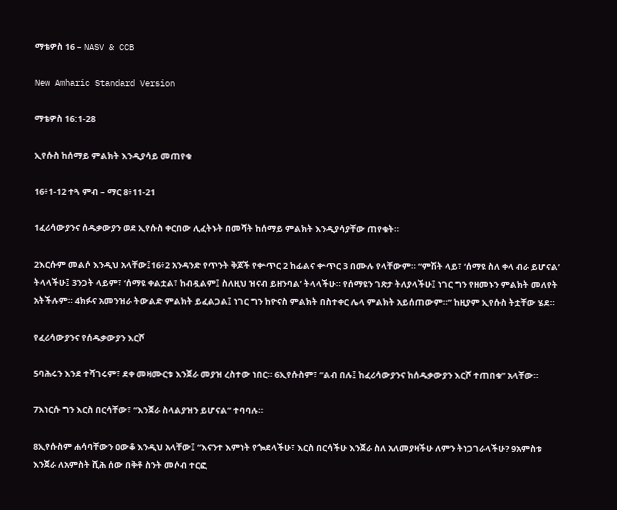ማቴዎስ 16 – NASV & CCB

New Amharic Standard Version

ማቴዎስ 16:1-28

ኢየሱስ ከሰማይ ምልክት እንዲያሳይ መጠየቁ

16፥1-12 ተጓ ምብ – ማር 8፥11-21

1ፈሪሳውያንና ሰዱቃውያን ወደ ኢየሱስ ቀርበው ሊፈትኑት በመሻት ከሰማይ ምልክት እንዲያሳያቸው ጠየቁት።

2እርሱም መልሶ እንዲህ አላቸው፤16፥2 አንዳንድ የጥንት ቅጆች የቍጥር 2 ከፊልና ቍጥር 3 በሙሉ የላቸውም። “ምሽት ላይ፣ ‘ሰማዩ ስለ ቀላ ብራ ይሆናል’ ትላላችሁ፤ 3ንጋት ላይም፣ ‘ሰማዩ ቀልቷል፣ ከብዷልም፤ ስለዚህ ዝናብ ይዘንባል’ ትላላችሁ። የሰማዩን ገጽታ ትለያላችሁ፤ ነገር ግን የዘመኑን ምልክት መለየት አትችሉም። 4ክፉና አመንዝራ ትውልድ ምልክት ይፈልጋል፤ ነገር ግን ከዮናስ ምልክት በስተቀር ሌላ ምልክት አይሰጠውም።” ከዚያም ኢየሱስ ትቷቸው ሄደ።

የፈሪሳውያንና የሰዱቃውያን እርሾ

5ባሕሩን እንደ ተሻገሩም፣ ደቀ መዛሙርቱ እንጀራ መያዝ ረስተው ነበር። 6ኢየሱስም፣ “ልብ በሉ፤ ከፈሪሳውያንና ከሰዱቃውያን እርሾ ተጠበቁ” አላቸው።

7እነርሱ ግን እርስ በርሳቸው፣ “እንጀራ ስላልያዝን ይሆናል” ተባባሉ።

8ኢየሱስም ሐሳባቸውን ዐውቆ እንዲህ አላቸው፤ “እናንተ እምነት የጐደላችሁ፣ እርስ በርሳችሁ እንጀራ ስለ አለመያዛችሁ ለምን ትነጋገራላችሁ? 9አምስቱ እንጀራ ለአምስት ሺሕ ሰው በቅቶ ስንት መሶብ ተርፎ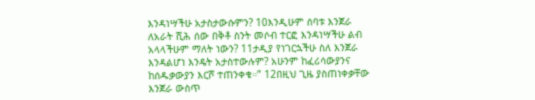እንዳነሣችሁ አታስታውሱምን? 10እንዲሁም ሰባቱ እንጀራ ለአራት ሺሕ ሰው በቅቶ ስንት መሶብ ተርፎ እንዳነሣችሁ ልብ አላላችሁም ማለት ነውን? 11ታዲያ የነገርኋችሁ ስለ እንጀራ እንዳልሆነ እንዴት አታስተውሉም? አሁንም ከፈሪሳውያንና ከሰዱቃውያን እርሾ ተጠንቀቁ።” 12በዚህ ጊዜ ያስጠነቀቃቸው እንጀራ ውስጥ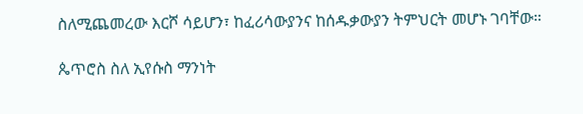ስለሚጨመረው እርሾ ሳይሆን፣ ከፈሪሳውያንና ከሰዱቃውያን ትምህርት መሆኑ ገባቸው።

ጴጥሮስ ስለ ኢየሱስ ማንነት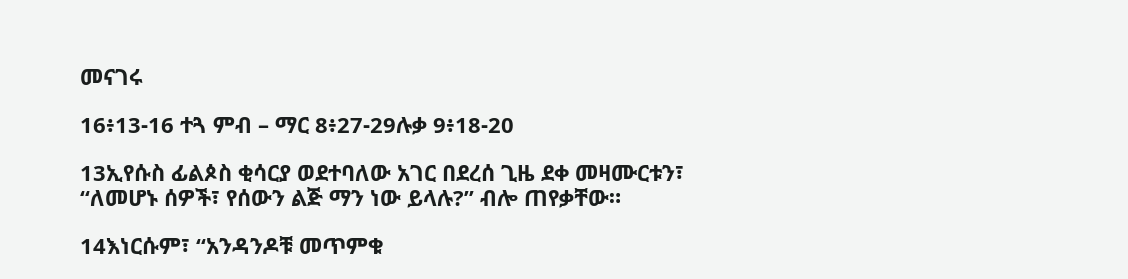መናገሩ

16፥13-16 ተጓ ምብ – ማር 8፥27-29ሉቃ 9፥18-20

13ኢየሱስ ፊልጶስ ቂሳርያ ወደተባለው አገር በደረሰ ጊዜ ደቀ መዛሙርቱን፣ “ለመሆኑ ሰዎች፣ የሰውን ልጅ ማን ነው ይላሉ?” ብሎ ጠየቃቸው።

14እነርሱም፣ “አንዳንዶቹ መጥምቁ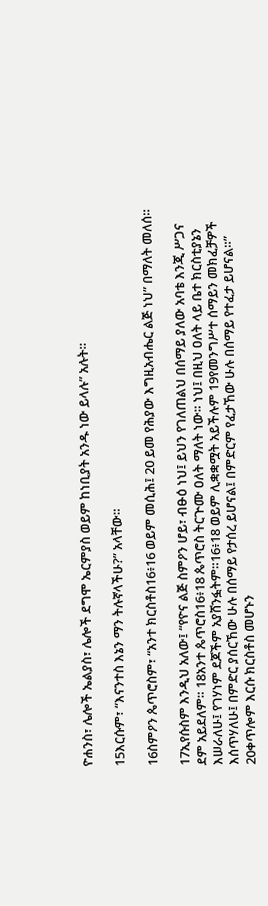ዮሐንስ፣ ሌሎች ኤልያስ፣ ሌሎች ደግሞ ኤርምያስ ወይም ከነቢያት አንዱ ነው ይላሉ” አሉት።

15እርሱም፣ “እናንተስ እኔን ማን ትሉኛላችሁ?” አላቸው።

16ስምዖን ጴጥሮስም፣ “አንተ ክርስቶስ16፥16 ወይም መሲሕ፤ 20 ይመ የሕያው እግዚአብሔር ልጅ ነህ” በማለት መለሰ።

17ኢየሱስም እንዲህ አለው፤ “የዮና ልጅ ስምዖን ሆይ፣ ብፁዕ ነህ፤ ይህን የገለጠልህ በሰማይ ያለው አባቴ እንጂ ሥጋና ደም አይደለም። 18አንተ ጴጥሮስ16፥18 ጴጥሮስ ትርጕሙ ዐለት ማለት ነው። ነህ፤ በዚህ ዐለት ላይ ቤተ ክርስቲያኔን እሠራለሁ፤ የገሃነም ደጆችም አያሸንፏትም።16፥18 ወይም ሊቋቋሟት አይችሉም 19የመንግሥተ ሰማይን መክፈቻዎች እሰጥሃለሁ፤ በምድር ያሰርኸው ሁሉ በሰማይ የታሰረ ይሆናል፤ በምድርም የፈታኸው ሁሉ በሰማይ የተፈታ ይሆናል።” 20ቀጥሎም እርሱ ክርስቶስ መሆኑን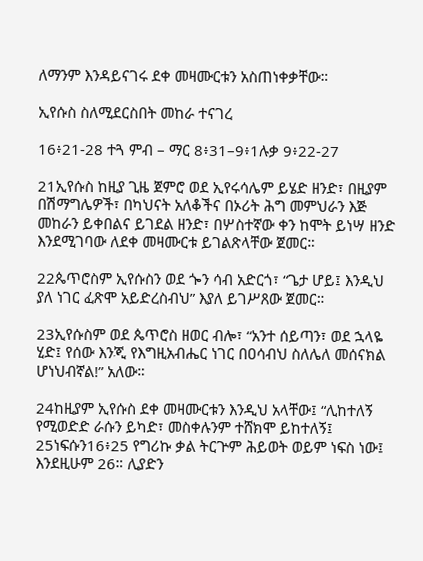ለማንም እንዳይናገሩ ደቀ መዛሙርቱን አስጠነቀቃቸው።

ኢየሱስ ስለሚደርስበት መከራ ተናገረ

16፥21-28 ተጓ ምብ – ማር 8፥31–9፥1ሉቃ 9፥22-27

21ኢየሱስ ከዚያ ጊዜ ጀምሮ ወደ ኢየሩሳሌም ይሄድ ዘንድ፣ በዚያም በሽማግሌዎች፣ በካህናት አለቆችና በኦሪት ሕግ መምህራን እጅ መከራን ይቀበልና ይገደል ዘንድ፣ በሦስተኛው ቀን ከሞት ይነሣ ዘንድ እንደሚገባው ለደቀ መዛሙርቱ ይገልጽላቸው ጀመር።

22ጴጥሮስም ኢየሱስን ወደ ጐን ሳብ አድርጎ፣ “ጌታ ሆይ፤ እንዲህ ያለ ነገር ፈጽሞ አይድረስብህ” እያለ ይገሥጸው ጀመር።

23ኢየሱስም ወደ ጴጥሮስ ዘወር ብሎ፣ “አንተ ሰይጣን፣ ወደ ኋላዬ ሂድ፤ የሰው እንጂ የእግዚአብሔር ነገር በዐሳብህ ስለሌለ መሰናክል ሆነህብኛል!” አለው።

24ከዚያም ኢየሱስ ደቀ መዛሙርቱን እንዲህ አላቸው፤ “ሊከተለኝ የሚወድድ ራሱን ይካድ፣ መስቀሉንም ተሸክሞ ይከተለኝ፤ 25ነፍሱን16፥25 የግሪኩ ቃል ትርጕም ሕይወት ወይም ነፍስ ነው፤ እንደዚሁም 26። ሊያድን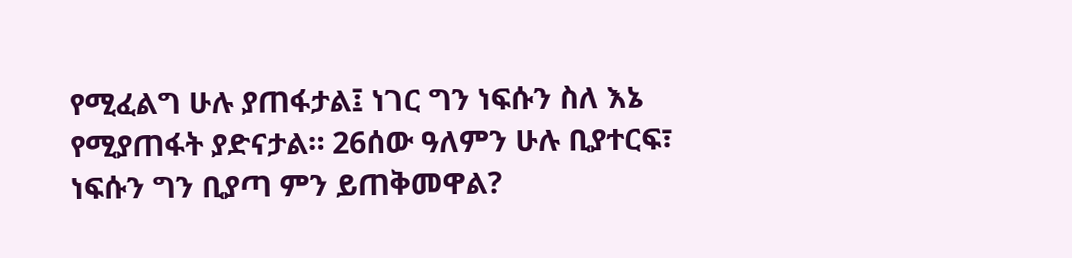የሚፈልግ ሁሉ ያጠፋታል፤ ነገር ግን ነፍሱን ስለ እኔ የሚያጠፋት ያድናታል። 26ሰው ዓለምን ሁሉ ቢያተርፍ፣ ነፍሱን ግን ቢያጣ ምን ይጠቅመዋል?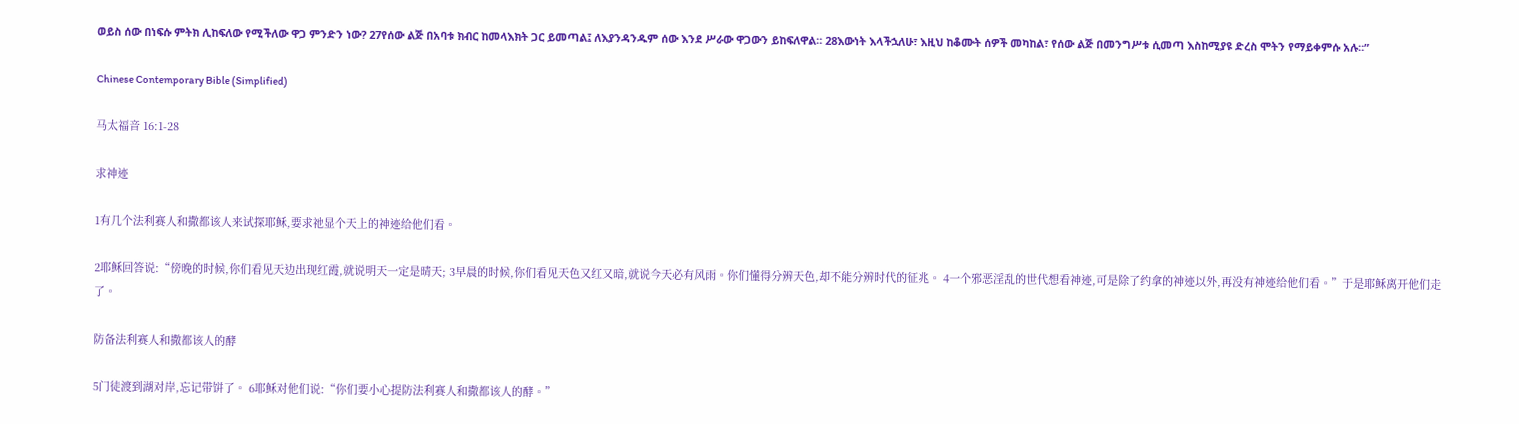ወይስ ሰው በነፍሱ ምትክ ሊከፍለው የሚችለው ዋጋ ምንድን ነው? 27የሰው ልጅ በአባቱ ክብር ከመላእክት ጋር ይመጣል፤ ለእያንዳንዱም ሰው እንደ ሥራው ዋጋውን ይከፍለዋል። 28እውነት እላችኋለሁ፣ እዚህ ከቆሙት ሰዎች መካከል፣ የሰው ልጅ በመንግሥቱ ሲመጣ እስከሚያዩ ድረስ ሞትን የማይቀምሱ አሉ።”

Chinese Contemporary Bible (Simplified)

马太福音 16:1-28

求神迹

1有几个法利赛人和撒都该人来试探耶稣,要求祂显个天上的神迹给他们看。

2耶稣回答说:“傍晚的时候,你们看见天边出现红霞,就说明天一定是晴天; 3早晨的时候,你们看见天色又红又暗,就说今天必有风雨。你们懂得分辨天色,却不能分辨时代的征兆。 4一个邪恶淫乱的世代想看神迹,可是除了约拿的神迹以外,再没有神迹给他们看。”于是耶稣离开他们走了。

防备法利赛人和撒都该人的酵

5门徒渡到湖对岸,忘记带饼了。 6耶稣对他们说:“你们要小心提防法利赛人和撒都该人的酵。”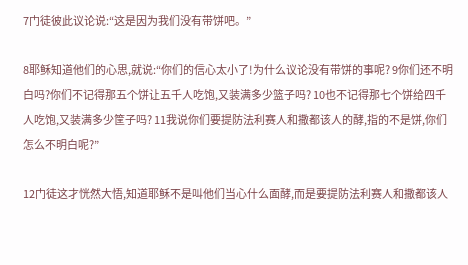7门徒彼此议论说:“这是因为我们没有带饼吧。”

8耶稣知道他们的心思,就说:“你们的信心太小了!为什么议论没有带饼的事呢? 9你们还不明白吗?你们不记得那五个饼让五千人吃饱,又装满多少篮子吗? 10也不记得那七个饼给四千人吃饱,又装满多少筐子吗? 11我说你们要提防法利赛人和撒都该人的酵,指的不是饼,你们怎么不明白呢?”

12门徒这才恍然大悟,知道耶稣不是叫他们当心什么面酵,而是要提防法利赛人和撒都该人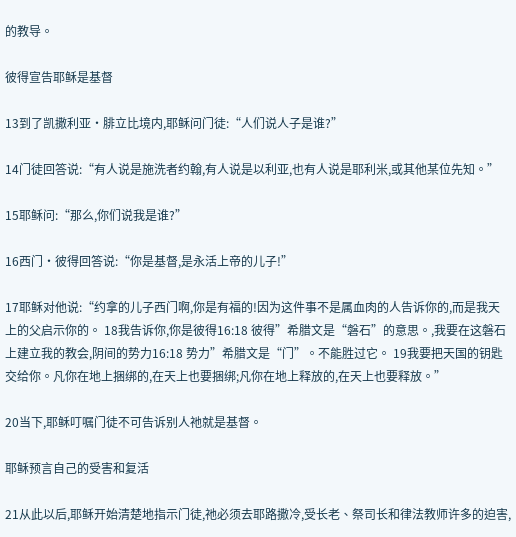的教导。

彼得宣告耶稣是基督

13到了凯撒利亚·腓立比境内,耶稣问门徒:“人们说人子是谁?”

14门徒回答说:“有人说是施洗者约翰,有人说是以利亚,也有人说是耶利米,或其他某位先知。”

15耶稣问:“那么,你们说我是谁?”

16西门·彼得回答说:“你是基督,是永活上帝的儿子!”

17耶稣对他说:“约拿的儿子西门啊,你是有福的!因为这件事不是属血肉的人告诉你的,而是我天上的父启示你的。 18我告诉你,你是彼得16:18 彼得”希腊文是“磐石”的意思。,我要在这磐石上建立我的教会,阴间的势力16:18 势力”希腊文是“门”。不能胜过它。 19我要把天国的钥匙交给你。凡你在地上捆绑的,在天上也要捆绑;凡你在地上释放的,在天上也要释放。”

20当下,耶稣叮嘱门徒不可告诉别人祂就是基督。

耶稣预言自己的受害和复活

21从此以后,耶稣开始清楚地指示门徒,祂必须去耶路撒冷,受长老、祭司长和律法教师许多的迫害,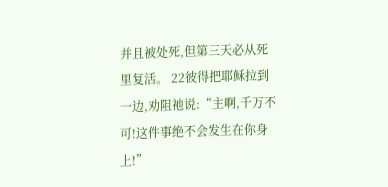并且被处死,但第三天必从死里复活。 22彼得把耶稣拉到一边,劝阻祂说:“主啊,千万不可!这件事绝不会发生在你身上!”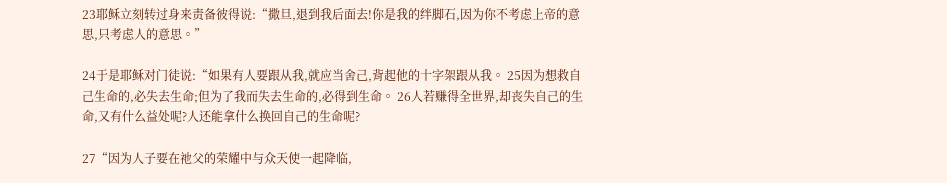23耶稣立刻转过身来责备彼得说:“撒旦,退到我后面去!你是我的绊脚石,因为你不考虑上帝的意思,只考虑人的意思。”

24于是耶稣对门徒说:“如果有人要跟从我,就应当舍己,背起他的十字架跟从我。 25因为想救自己生命的,必失去生命;但为了我而失去生命的,必得到生命。 26人若赚得全世界,却丧失自己的生命,又有什么益处呢?人还能拿什么换回自己的生命呢?

27“因为人子要在祂父的荣耀中与众天使一起降临,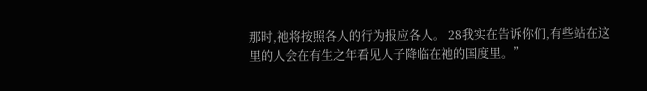那时,祂将按照各人的行为报应各人。 28我实在告诉你们,有些站在这里的人会在有生之年看见人子降临在祂的国度里。”